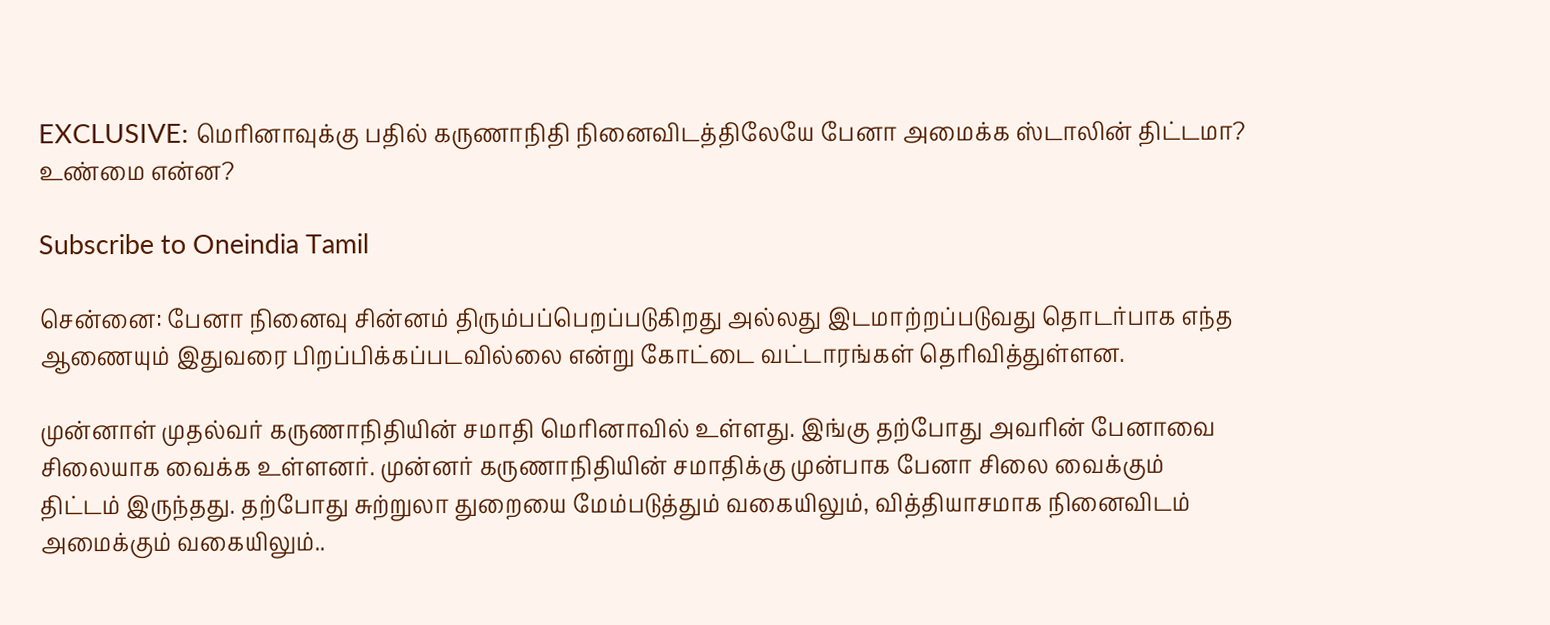EXCLUSIVE: மெரினாவுக்கு பதில் கருணாநிதி நினைவிடத்திலேயே பேனா அமைக்க ஸ்டாலின் திட்டமா? உண்மை என்ன?

Subscribe to Oneindia Tamil

சென்னை: பேனா நினைவு சின்னம் திரும்பப்பெறப்படுகிறது அல்லது இடமாற்றப்படுவது தொடர்பாக எந்த ஆணையும் இதுவரை பிறப்பிக்கப்படவில்லை என்று கோட்டை வட்டாரங்கள் தெரிவித்துள்ளன.

முன்னாள் முதல்வர் கருணாநிதியின் சமாதி மெரினாவில் உள்ளது. இங்கு தற்போது அவரின் பேனாவை சிலையாக வைக்க உள்ளனர். முன்னர் கருணாநிதியின் சமாதிக்கு முன்பாக பேனா சிலை வைக்கும் திட்டம் இருந்தது. தற்போது சுற்றுலா துறையை மேம்படுத்தும் வகையிலும், வித்தியாசமாக நினைவிடம் அமைக்கும் வகையிலும்..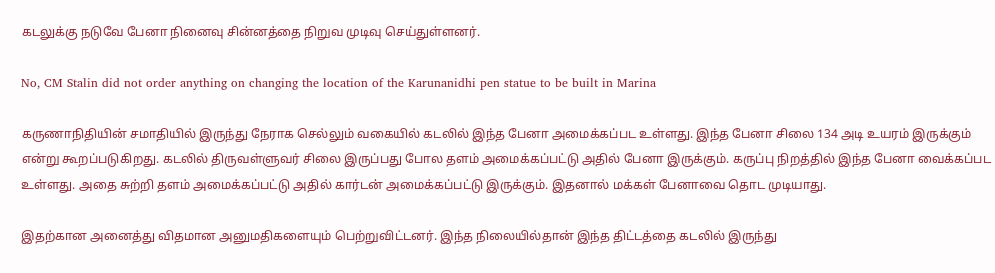கடலுக்கு நடுவே பேனா நினைவு சின்னத்தை நிறுவ முடிவு செய்துள்ளனர்.

No, CM Stalin did not order anything on changing the location of the Karunanidhi pen statue to be built in Marina

கருணாநிதியின் சமாதியில் இருந்து நேராக செல்லும் வகையில் கடலில் இந்த பேனா அமைக்கப்பட உள்ளது. இந்த பேனா சிலை 134 அடி உயரம் இருக்கும் என்று கூறப்படுகிறது. கடலில் திருவள்ளுவர் சிலை இருப்பது போல தளம் அமைக்கப்பட்டு அதில் பேனா இருக்கும். கருப்பு நிறத்தில் இந்த பேனா வைக்கப்பட உள்ளது. அதை சுற்றி தளம் அமைக்கப்பட்டு அதில் கார்டன் அமைக்கப்பட்டு இருக்கும். இதனால் மக்கள் பேனாவை தொட முடியாது.

இதற்கான அனைத்து விதமான அனுமதிகளையும் பெற்றுவிட்டனர். இந்த நிலையில்தான் இந்த திட்டத்தை கடலில் இருந்து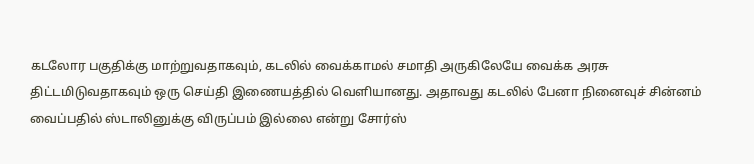கடலோர பகுதிக்கு மாற்றுவதாகவும், கடலில் வைக்காமல் சமாதி அருகிலேயே வைக்க அரசு திட்டமிடுவதாகவும் ஒரு செய்தி இணையத்தில் வெளியானது. அதாவது கடலில் பேனா நினைவுச் சின்னம் வைப்பதில் ஸ்டாலினுக்கு விருப்பம் இல்லை என்று சோர்ஸ்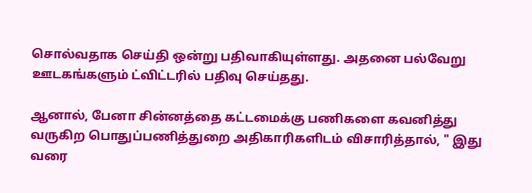சொல்வதாக செய்தி ஒன்று பதிவாகியுள்ளது. அதனை பல்வேறு ஊடகங்களும் ட்விட்டரில் பதிவு செய்தது.

ஆனால், பேனா சின்னத்தை கட்டமைக்கு பணிகளை கவனித்து வருகிற பொதுப்பணித்துறை அதிகாரிகளிடம் விசாரித்தால், " இது வரை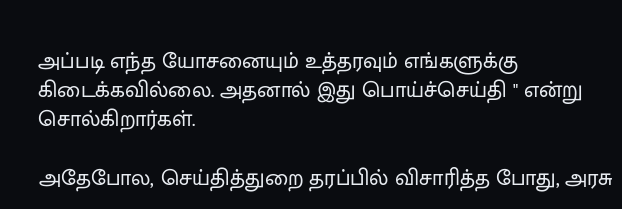அப்படி எந்த யோசனையும் உத்தரவும் எங்களுக்கு கிடைக்கவில்லை. அதனால் இது பொய்ச்செய்தி " என்று சொல்கிறார்கள்.

அதேபோல, செய்தித்துறை தரப்பில் விசாரித்த போது, அரசு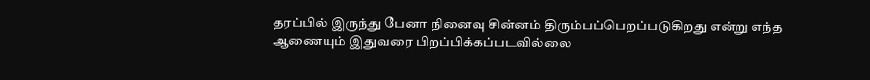தரப்பில் இருந்து பேனா நினைவு சின்னம் திரும்பப்பெறப்படுகிறது என்று எந்த ஆணையும் இதுவரை பிறப்பிக்கப்படவில்லை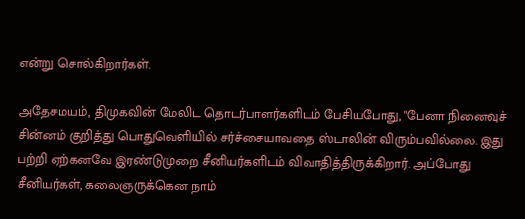என்று சொல்கிறார்கள்.

அதேசமயம், திமுகவின் மேலிட தொடர்பாளர்களிடம் பேசியபோது, "பேனா நினைவுச் சின்னம் குறித்து பொதுவெளியில் சர்ச்சையாவதை ஸ்டாலின் விரும்பவில்லை. இது பற்றி ஏற்கனவே இரண்டுமுறை சீனியர்களிடம் விவாதித்திருக்கிறார். அப்போது சீனியர்கள், கலைஞருக்கென நாம்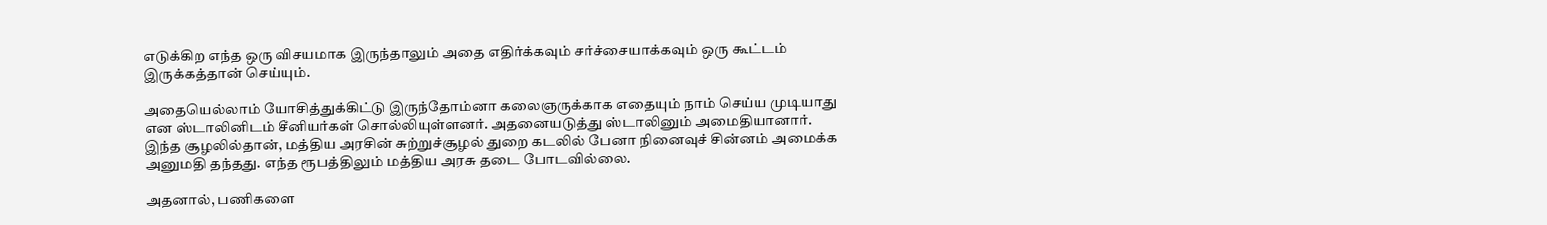எடுக்கிற எந்த ஒரு விசயமாக இருந்தாலும் அதை எதிர்க்கவும் சர்ச்சையாக்கவும் ஒரு கூட்டம் இருக்கத்தான் செய்யும்.

அதையெல்லாம் யோசித்துக்கிட்டு இருந்தோம்னா கலைஞருக்காக எதையும் நாம் செய்ய முடியாது என ஸ்டாலினிடம் சீனியர்கள் சொல்லியுள்ளனர். அதனையடுத்து ஸ்டாலினும் அமைதியானார். இந்த சூழலில்தான், மத்திய அரசின் சுற்றுச்சூழல் துறை கடலில் பேனா நினைவுச் சின்னம் அமைக்க அனுமதி தந்தது. எந்த ரூபத்திலும் மத்திய அரசு தடை போடவில்லை.

அதனால், பணிகளை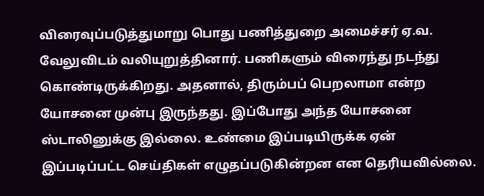விரைவுப்படுத்துமாறு பொது பணித்துறை அமைச்சர் ஏ.வ. வேலுவிடம் வலியுறுத்தினார். பணிகளும் விரைந்து நடந்து கொண்டிருக்கிறது. அதனால், திரும்பப் பெறலாமா என்ற யோசனை முன்பு இருந்தது. இப்போது அந்த யோசனை ஸ்டாலினுக்கு இல்லை. உண்மை இப்படியிருக்க ஏன் இப்படிப்பட்ட செய்திகள் எழுதப்படுகின்றன என தெரியவில்லை.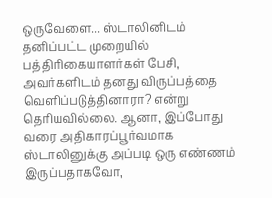ஒருவேளை... ஸ்டாலினிடம் தனிப்பட்ட முறையில் பத்திரிகையாளர்கள் பேசி, அவர்களிடம் தனது விருப்பத்தை வெளிப்படுத்தினாரா? என்று தெரியவில்லை. ஆனா, இப்போது வரை அதிகாரப்பூர்வமாக ஸ்டாலினுக்கு அப்படி ஒரு எண்ணம் இருப்பதாகவோ,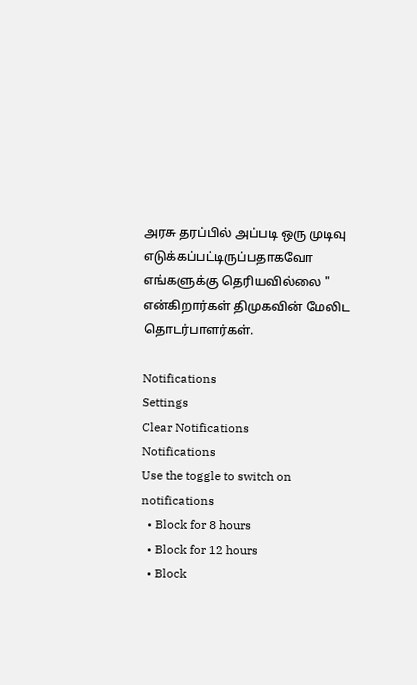அரசு தரப்பில் அப்படி ஒரு முடிவு எடுக்கப்பட்டிருப்பதாகவோ எங்களுக்கு தெரியவில்லை " என்கிறார்கள் திமுகவின் மேலிட தொடர்பாளர்கள்.

Notifications
Settings
Clear Notifications
Notifications
Use the toggle to switch on notifications
  • Block for 8 hours
  • Block for 12 hours
  • Block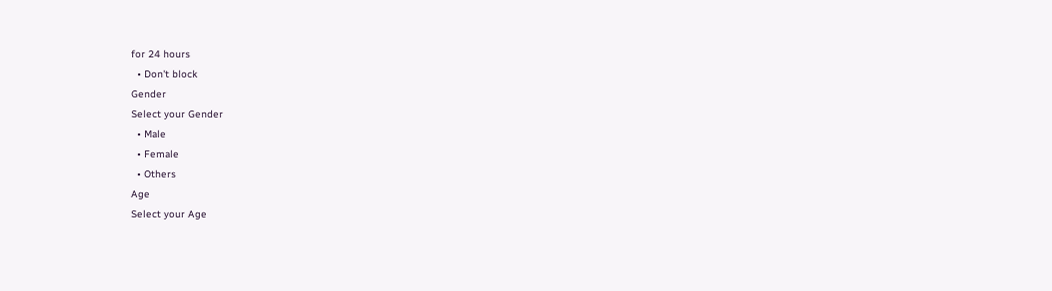for 24 hours
  • Don't block
Gender
Select your Gender
  • Male
  • Female
  • Others
Age
Select your Age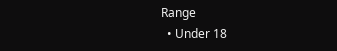Range
  • Under 18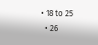• 18 to 25
  • 26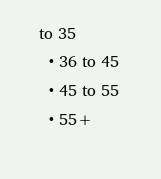to 35
  • 36 to 45
  • 45 to 55
  • 55+